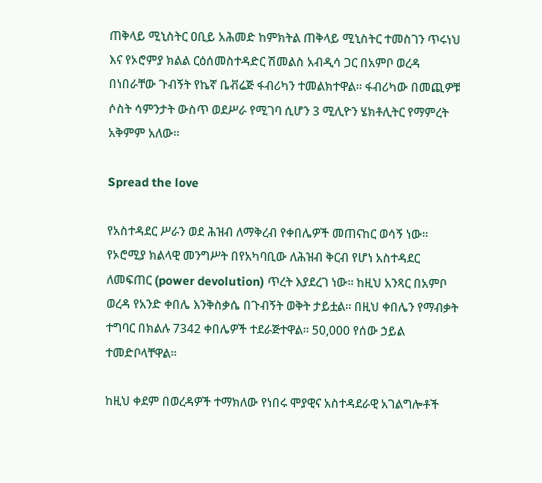ጠቅላይ ሚኒስትር ዐቢይ አሕመድ ከምክትል ጠቅላይ ሚኒስትር ተመስገን ጥሩነህ እና የኦሮምያ ክልል ርዕሰመስተዳድር ሽመልስ አብዲሳ ጋር በአምቦ ወረዳ በነበራቸው ጉብኝት የኬኛ ቤቭሬጅ ፋብሪካን ተመልክተዋል። ፋብሪካው በመጪዎቹ ሶስት ሳምንታት ውስጥ ወደሥራ የሚገባ ሲሆን 3 ሚሊዮን ሄክቶሊትር የማምረት አቅምም አለው።

Spread the love

የአስተዳደር ሥራን ወደ ሕዝብ ለማቅረብ የቀበሌዎች መጠናከር ወሳኝ ነው። የኦሮሚያ ክልላዊ መንግሥት በየአካባቢው ለሕዝብ ቅርብ የሆነ አስተዳደር ለመፍጠር (power devolution) ጥረት እያደረገ ነው። ከዚህ አንጻር በአምቦ ወረዳ የአንድ ቀበሌ እንቅስቃሴ በጉብኝት ወቅት ታይቷል። በዚህ ቀበሌን የማብቃት ተግባር በክልሉ 7342 ቀበሌዎች ተደራጅተዋል። 50,000 የሰው ኃይል ተመድቦላቸዋል።

ከዚህ ቀደም በወረዳዎች ተማክለው የነበሩ ሞያዊና አስተዳደራዊ አገልግሎቶች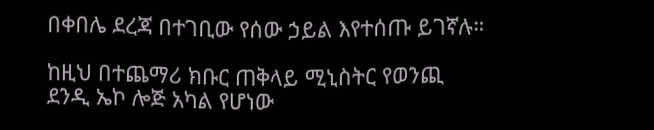በቀበሌ ደረጃ በተገቢው የሰው ኃይል እየተሰጡ ይገኛሉ።

ከዚህ በተጨማሪ ክቡር ጠቅላይ ሚኒስትር የወንጪ ደንዲ ኤኮ ሎጅ አካል የሆነው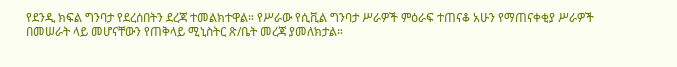የደንዲ ክፍል ግንባታ የደረሰበትን ደረጃ ተመልክተዋል። የሥራው የሲቪል ግንባታ ሥራዎች ምዕራፍ ተጠናቆ አሁን የማጠናቀቂያ ሥራዎች በመሠራት ላይ መሆናቸውን የጠቅላይ ሚኒስትር ጽ/ቤት መረጃ ያመለክታል።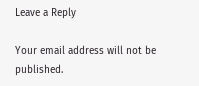Leave a Reply

Your email address will not be published.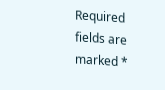Required fields are marked *